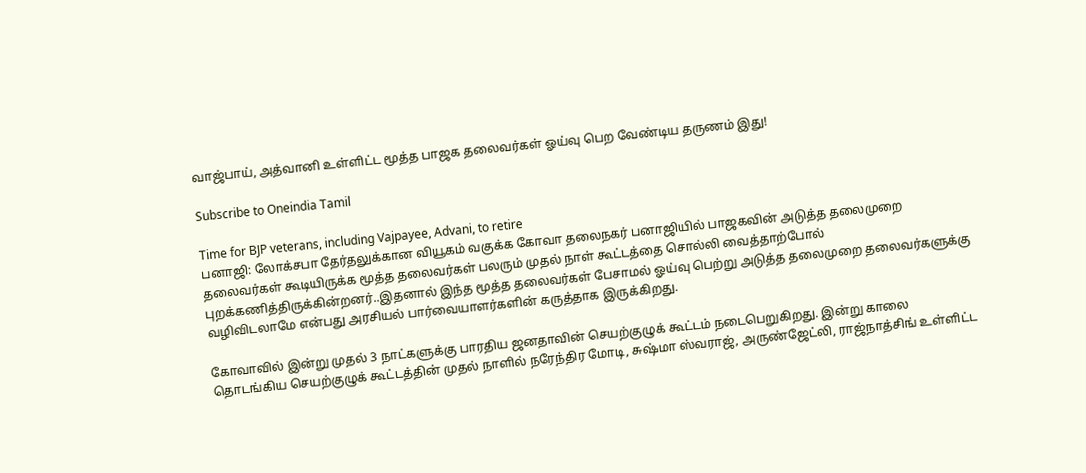வாஜ்பாய், அத்வானி உள்ளிட்ட மூத்த பாஜக தலைவர்கள் ஓய்வு பெற வேண்டிய தருணம் இது!

Subscribe to Oneindia Tamil

Time for BJP veterans, including Vajpayee, Advani, to retire
பனாஜி: லோக்சபா தேர்தலுக்கான வியூகம் வகுக்க கோவா தலைநகர் பனாஜியில் பாஜகவின் அடுத்த தலைமுறை தலைவர்கள் கூடியிருக்க மூத்த தலைவர்கள் பலரும் முதல் நாள் கூட்டத்தை சொல்லி வைத்தாற்போல் புறக்கணித்திருக்கின்றனர்..இதனால் இந்த மூத்த தலைவர்கள் பேசாமல் ஓய்வு பெற்று அடுத்த தலைமுறை தலைவர்களுக்கு வழிவிடலாமே என்பது அரசியல் பார்வையாளர்களின் கருத்தாக இருக்கிறது.

கோவாவில் இன்று முதல் 3 நாட்களுக்கு பாரதிய ஜனதாவின் செயற்குழுக் கூட்டம் நடைபெறுகிறது. இன்று காலை தொடங்கிய செயற்குழுக் கூட்டத்தின் முதல் நாளில் நரேந்திர மோடி, சுஷ்மா ஸ்வராஜ், அருண்ஜேட்லி, ராஜ்நாத்சிங் உள்ளிட்ட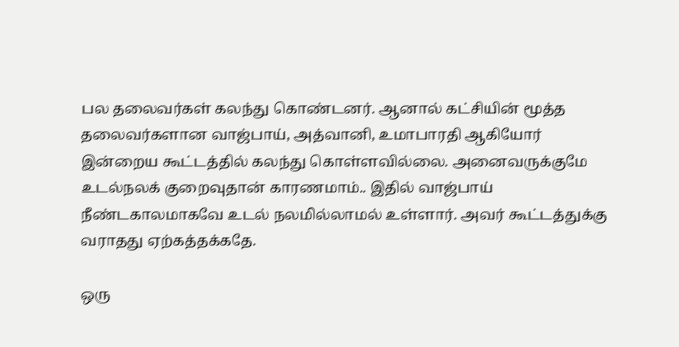பல தலைவர்கள் கலந்து கொண்டனர். ஆனால் கட்சியின் மூத்த தலைவர்களான வாஜ்பாய், அத்வானி, உமாபாரதி ஆகியோர் இன்றைய கூட்டத்தில் கலந்து கொள்ளவில்லை. அனைவருக்குமே உடல்நலக் குறைவுதான் காரணமாம்.. இதில் வாஜ்பாய் நீண்டகாலமாகவே உடல் நலமில்லாமல் உள்ளார். அவர் கூட்டத்துக்கு வராதது ஏற்கத்தக்கதே.

ஒரு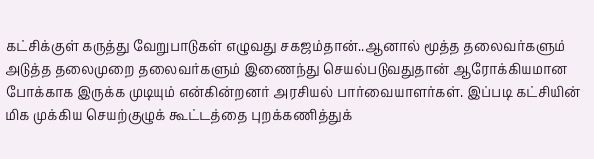கட்சிக்குள் கருத்து வேறுபாடுகள் எழுவது சகஜம்தான்..ஆனால் மூத்த தலைவர்களும் அடுத்த தலைமுறை தலைவர்களும் இணைந்து செயல்படுவதுதான் ஆரோக்கியமான போக்காக இருக்க முடியும் என்கின்றனர் அரசியல் பார்வையாளர்கள். இப்படி கட்சியின் மிக முக்கிய செயற்குழுக் கூட்டத்தை புறக்கணித்துக்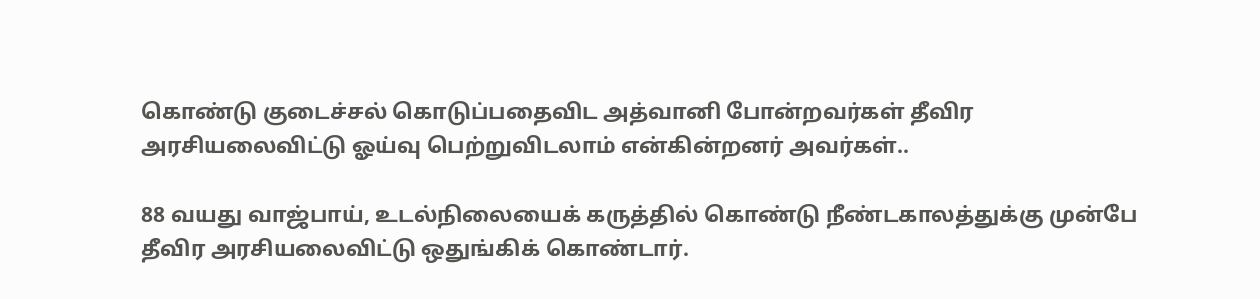கொண்டு குடைச்சல் கொடுப்பதைவிட அத்வானி போன்றவர்கள் தீவிர அரசியலைவிட்டு ஓய்வு பெற்றுவிடலாம் என்கின்றனர் அவர்கள்..

88 வயது வாஜ்பாய், உடல்நிலையைக் கருத்தில் கொண்டு நீண்டகாலத்துக்கு முன்பே தீவிர அரசியலைவிட்டு ஒதுங்கிக் கொண்டார்.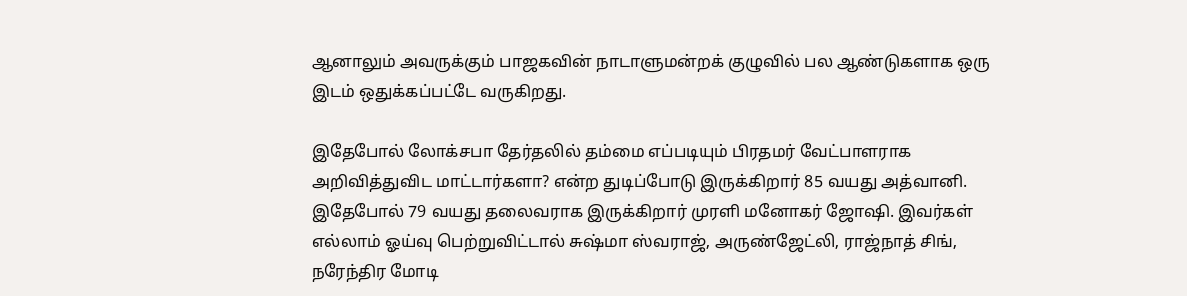ஆனாலும் அவருக்கும் பாஜகவின் நாடாளுமன்றக் குழுவில் பல ஆண்டுகளாக ஒரு இடம் ஒதுக்கப்பட்டே வருகிறது.

இதேபோல் லோக்சபா தேர்தலில் தம்மை எப்படியும் பிரதமர் வேட்பாளராக அறிவித்துவிட மாட்டார்களா? என்ற துடிப்போடு இருக்கிறார் 85 வயது அத்வானி. இதேபோல் 79 வயது தலைவராக இருக்கிறார் முரளி மனோகர் ஜோஷி. இவர்கள் எல்லாம் ஓய்வு பெற்றுவிட்டால் சுஷ்மா ஸ்வராஜ், அருண்ஜேட்லி, ராஜ்நாத் சிங், நரேந்திர மோடி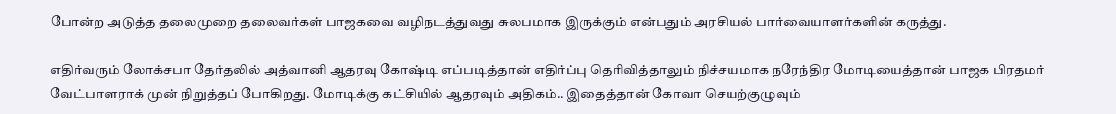போன்ற அடுத்த தலைமுறை தலைவர்கள் பாஜகவை வழிநடத்துவது சுலபமாக இருக்கும் என்பதும் அரசியல் பார்வையாளர்களின் கருத்து.

எதிர்வரும் லோக்சபா தேர்தலில் அத்வானி ஆதரவு கோஷ்டி எப்படித்தான் எதிர்ப்பு தெரிவித்தாலும் நிச்சயமாக நரேந்திர மோடியைத்தான் பாஜக பிரதமர் வேட்பாளராக் முன் நிறுத்தப் போகிறது. மோடிக்கு கட்சியில் ஆதரவும் அதிகம்.. இதைத்தான் கோவா செயற்குழுவும்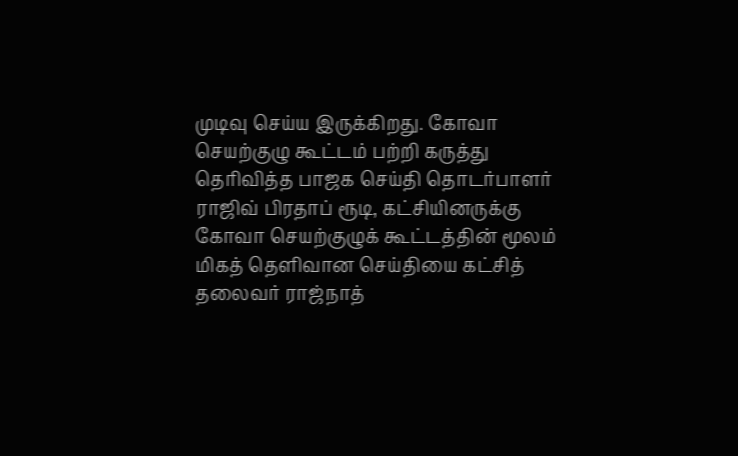முடிவு செய்ய இருக்கிறது. கோவா செயற்குழு கூட்டம் பற்றி கருத்து தெரிவித்த பாஜக செய்தி தொடர்பாளர் ராஜிவ் பிரதாப் ரூடி, கட்சியினருக்கு கோவா செயற்குழுக் கூட்டத்தின் மூலம் மிகத் தெளிவான செய்தியை கட்சித் தலைவர் ராஜ்நாத்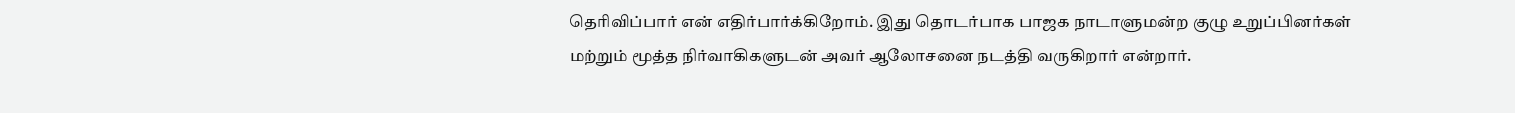தெரிவிப்பார் என் எதிர்பார்க்கிறோம். இது தொடர்பாக பாஜக நாடாளுமன்ற குழு உறுப்பினர்கள் மற்றும் மூத்த நிர்வாகிகளுடன் அவர் ஆலோசனை நடத்தி வருகிறார் என்றார்.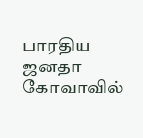பாரதிய ஜனதா கோவாவில்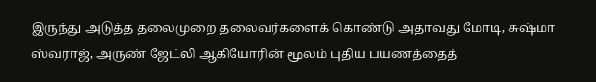இருந்து அடுத்த தலைமுறை தலைவர்களைக் கொண்டு அதாவது மோடி, சுஷ்மா ஸ்வராஜ், அருண் ஜேட்லி ஆகியோரின் மூலம் புதிய பயணத்தைத்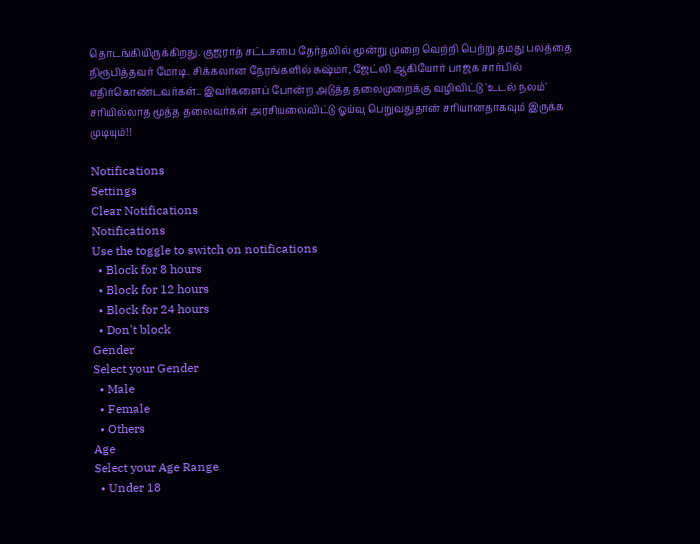தொடங்கியிருக்கிறது. குஜராத் சட்டசபை தேர்தலில் மூன்று முறை வெற்றி பெற்று தமது பலத்தை நிரூபித்தவர் மோடி. சிக்கலான நேரங்களில் சுஷ்மா, ஜேட்லி ஆகியோர் பாஜக சார்பில் எதிர்கொண்டவர்கள்.. இவர்களைப் போன்ற அடுத்த தலைமுறைக்கு வழிவிட்டு 'உடல் நலம்' சரியில்லாத மூத்த தலைவர்கள் அரசியலைவிட்டு ஓய்வு பெறுவதுதான் சரியானதாகவும் இருக்க முடியும்!!

Notifications
Settings
Clear Notifications
Notifications
Use the toggle to switch on notifications
  • Block for 8 hours
  • Block for 12 hours
  • Block for 24 hours
  • Don't block
Gender
Select your Gender
  • Male
  • Female
  • Others
Age
Select your Age Range
  • Under 18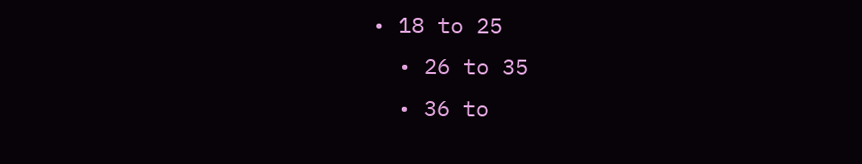• 18 to 25
  • 26 to 35
  • 36 to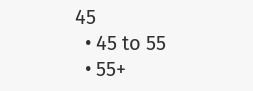45
  • 45 to 55
  • 55+